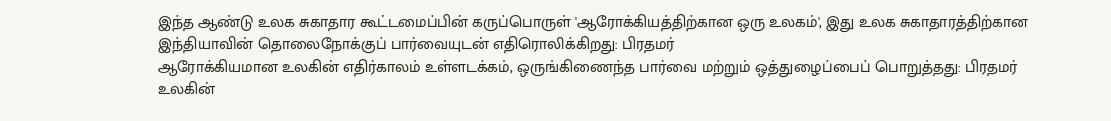இந்த ஆண்டு உலக சுகாதார கூட்டமைப்பின் கருப்பொருள் 'ஆரோக்கியத்திற்கான ஒரு உலகம்', இது உலக சுகாதாரத்திற்கான இந்தியாவின் தொலைநோக்குப் பார்வையுடன் எதிரொலிக்கிறது: பிரதமர்
ஆரோக்கியமான உலகின் எதிர்காலம் உள்ளடக்கம், ஒருங்கிணைந்த பார்வை மற்றும் ஒத்துழைப்பைப் பொறுத்தது: பிரதமர்
உலகின்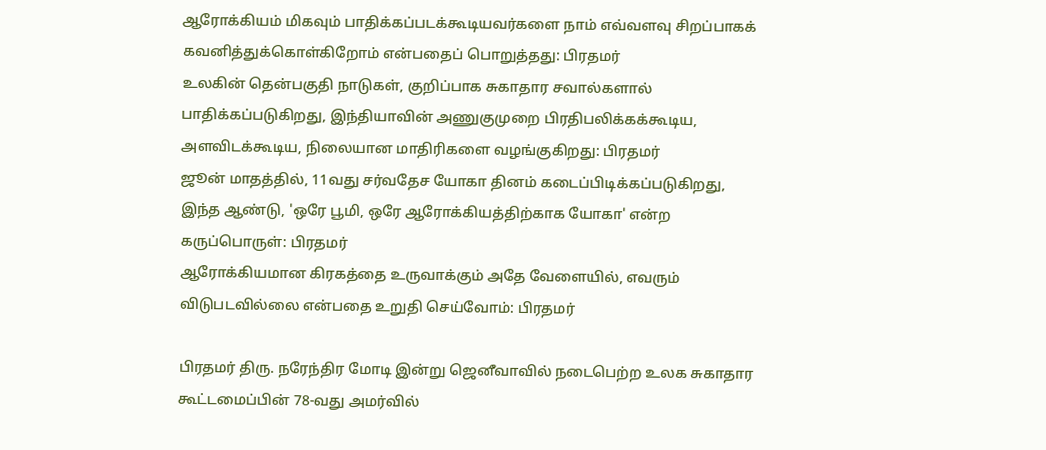ஆரோக்கியம் மிகவும் பாதிக்கப்படக்கூடியவர்களை நாம் எவ்வளவு சிறப்பாகக் கவனித்துக்கொள்கிறோம் என்பதைப் பொறுத்தது: பிரதமர்
உலகின் தென்பகுதி நாடுகள், குறிப்பாக சுகாதார சவால்களால் பாதிக்கப்படுகிறது, இந்தியாவின் அணுகுமுறை பிரதிபலிக்கக்கூடிய, அளவிடக்கூடிய, நிலையான மாதிரிகளை வழங்குகிறது: பிரதமர்
ஜூன் மாதத்தில், 11வது சர்வதேச யோகா தினம் கடைப்பிடிக்கப்படுகிறது, இந்த ஆண்டு, 'ஒரே பூமி, ஒரே ஆரோக்கியத்திற்காக யோகா' என்ற கருப்பொருள்: பிரதமர்
ஆரோக்கியமான கிரகத்தை உருவாக்கும் அதே வேளையில், எவரும் விடுபடவில்லை என்பதை உறுதி செய்வோம்: பிரதமர்

பிரதமர் திரு. நரேந்திர மோடி இன்று ஜெனீவாவில் நடைபெற்ற உலக சுகாதார கூட்டமைப்பின் 78-வது அமர்வில்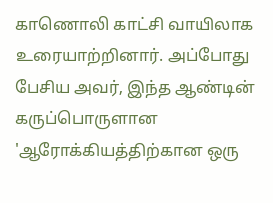காணொலி காட்சி வாயிலாக உரையாற்றினார். அப்போது பேசிய அவர், இந்த ஆண்டின் கருப்பொருளான 'ஆரோக்கியத்திற்கான ஒரு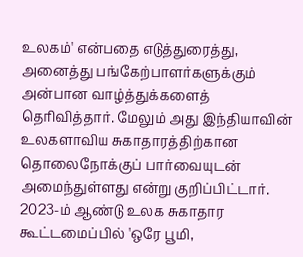உலகம்' என்பதை எடுத்துரைத்து, அனைத்து பங்கேற்பாளர்களுக்கும் அன்பான வாழ்த்துக்களைத் தெரிவித்தார். மேலும் அது இந்தியாவின் உலகளாவிய சுகாதாரத்திற்கான தொலைநோக்குப் பார்வையுடன் அமைந்துள்ளது என்று குறிப்பிட்டார். 2023-ம் ஆண்டு உலக சுகாதார கூட்டமைப்பில் 'ஒரே பூமி,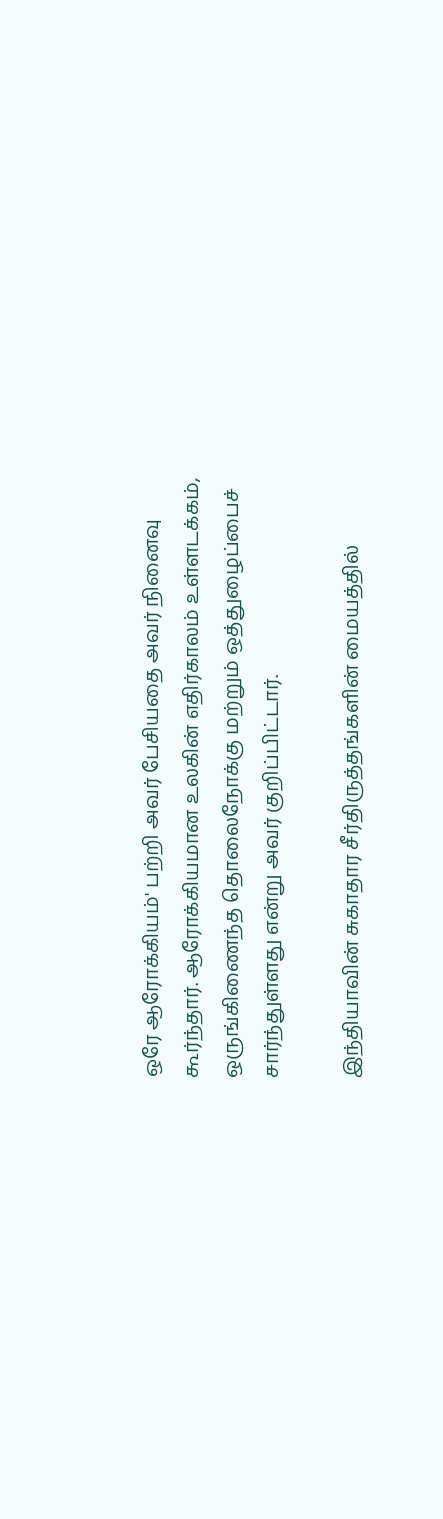ஒரே ஆரோக்கியம்' பற்றி அவர் பேசியதை அவர் நினைவு கூர்ந்தார். ஆரோக்கியமான உலகின் எதிர்காலம் உள்ளடக்கம், ஒருங்கிணைந்த தொலைநோக்கு மற்றும் ஒத்துழைப்பைச் சார்ந்துள்ளது என்று அவர் குறிப்பிட்டார்.

இந்தியாவின் சுகாதார சீர்திருத்தங்களின் மையத்தில்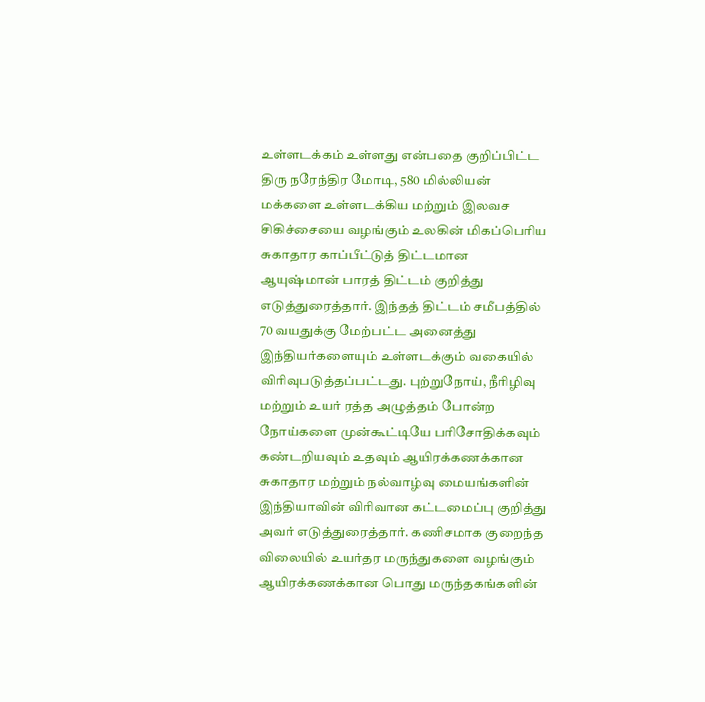உள்ளடக்கம் உள்ளது என்பதை குறிப்பிட்ட திரு நரேந்திர மோடி, 580 மில்லியன் மக்களை உள்ளடக்கிய மற்றும் இலவச சிகிச்சையை வழங்கும் உலகின் மிகப்பெரிய சுகாதார காப்பீட்டுத் திட்டமான ஆயுஷ்மான் பாரத் திட்டம் குறித்து எடுத்துரைத்தார். இந்தத் திட்டம் சமீபத்தில் 70 வயதுக்கு மேற்பட்ட அனைத்து இந்தியர்களையும் உள்ளடக்கும் வகையில் விரிவுபடுத்தப்பட்டது. புற்றுநோய், நீரிழிவு மற்றும் உயர் ரத்த அழுத்தம் போன்ற நோய்களை முன்கூட்டியே பரிசோதிக்கவும் கண்டறியவும் உதவும் ஆயிரக்கணக்கான சுகாதார மற்றும் நல்வாழ்வு மையங்களின் இந்தியாவின் விரிவான கட்டமைப்பு குறித்து அவர் எடுத்துரைத்தார். கணிசமாக குறைந்த விலையில் உயர்தர மருந்துகளை வழங்கும் ஆயிரக்கணக்கான பொது மருந்தகங்களின்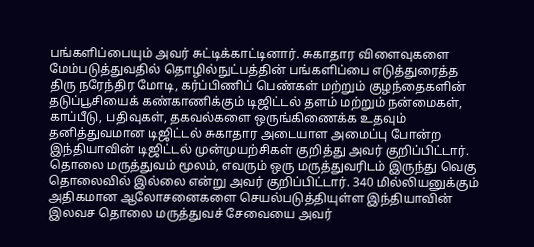பங்களிப்பையும் அவர் சுட்டிக்காட்டினார். சுகாதார விளைவுகளை மேம்படுத்துவதில் தொழில்நுட்பத்தின் பங்களிப்பை எடுத்துரைத்த திரு நரேந்திர மோடி, கர்ப்பிணிப் பெண்கள் மற்றும் குழந்தைகளின் தடுப்பூசியைக் கண்காணிக்கும் டிஜிட்டல் தளம் மற்றும் நன்மைகள், காப்பீடு, பதிவுகள், தகவல்களை ஒருங்கிணைக்க உதவும் தனித்துவமான டிஜிட்டல் சுகாதார அடையாள அமைப்பு போன்ற இந்தியாவின் டிஜிட்டல் முன்முயற்சிகள் குறித்து அவர் குறிப்பிட்டார்.  தொலை மருத்துவம் மூலம், எவரும் ஒரு மருத்துவரிடம் இருந்து வெகு தொலைவில் இல்லை என்று அவர் குறிப்பிட்டார். 340 மில்லியனுக்கும் அதிகமான ஆலோசனைகளை செயல்படுத்தியுள்ள இந்தியாவின் இலவச தொலை மருத்துவச் சேவையை அவர்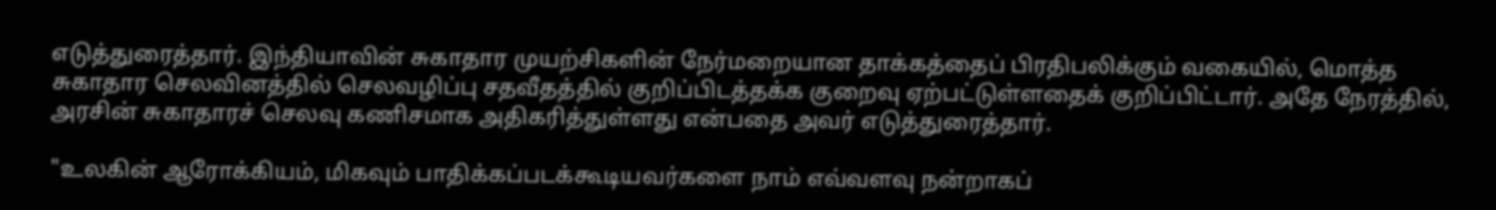எடுத்துரைத்தார். இந்தியாவின் சுகாதார முயற்சிகளின் நேர்மறையான தாக்கத்தைப் பிரதிபலிக்கும் வகையில், மொத்த சுகாதார செலவினத்தில் செலவழிப்பு சதவீதத்தில் குறிப்பிடத்தக்க குறைவு ஏற்பட்டுள்ளதைக் குறிப்பிட்டார். அதே நேரத்தில், அரசின் சுகாதாரச் செலவு கணிசமாக அதிகரித்துள்ளது என்பதை அவர் எடுத்துரைத்தார்.

"உலகின் ஆரோக்கியம், மிகவும் பாதிக்கப்படக்கூடியவர்களை நாம் எவ்வளவு நன்றாகப்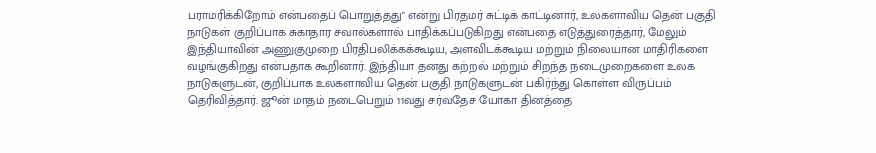பராமரிக்கிறோம் என்பதைப் பொறுத்தது" என்று பிரதமர் சுட்டிக் காட்டினார், உலகளாவிய தென் பகுதி நாடுகள் குறிப்பாக சுகாதார சவால்களால் பாதிக்கப்படுகிறது என்பதை எடுத்துரைத்தார், மேலும் இந்தியாவின் அணுகுமுறை பிரதிபலிக்கக்கூடிய, அளவிடக்கூடிய மற்றும் நிலையான மாதிரிகளை வழங்குகிறது என்பதாக கூறினார். இந்தியா தனது கற்றல் மற்றும் சிறந்த நடைமுறைகளை உலக நாடுகளுடன், குறிப்பாக உலகளாவிய தென் பகுதி நாடுகளுடன் பகிர்ந்து கொள்ள விருப்பம் தெரிவித்தார். ஜூன் மாதம் நடைபெறும் 11வது சர்வதேச யோகா தினத்தை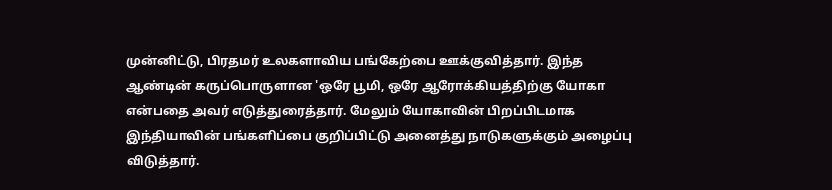முன்னிட்டு, பிரதமர் உலகளாவிய பங்கேற்பை ஊக்குவித்தார். இந்த ஆண்டின் கருப்பொருளான 'ஒரே பூமி, ஒரே ஆரோக்கியத்திற்கு யோகா என்பதை அவர் எடுத்துரைத்தார். மேலும் யோகாவின் பிறப்பிடமாக இந்தியாவின் பங்களிப்பை குறிப்பிட்டு அனைத்து நாடுகளுக்கும் அழைப்பு விடுத்தார்.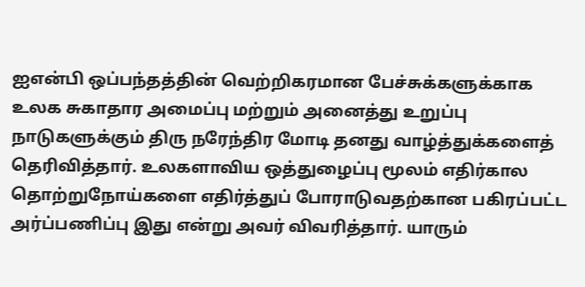ஐஎன்பி ஒப்பந்தத்தின் வெற்றிகரமான பேச்சுக்களுக்காக உலக சுகாதார அமைப்பு மற்றும் அனைத்து உறுப்பு நாடுகளுக்கும் திரு நரேந்திர மோடி தனது வாழ்த்துக்களைத் தெரிவித்தார். உலகளாவிய ஒத்துழைப்பு மூலம் எதிர்கால தொற்றுநோய்களை எதிர்த்துப் போராடுவதற்கான பகிரப்பட்ட அர்ப்பணிப்பு இது என்று அவர் விவரித்தார். யாரும்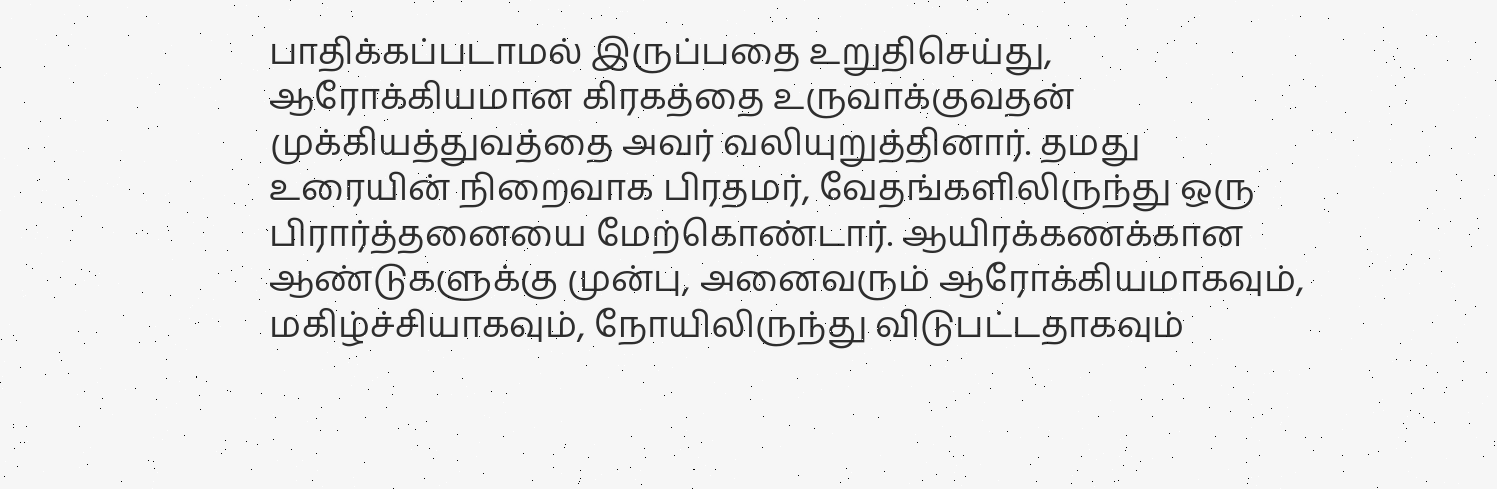பாதிக்கப்படாமல் இருப்பதை உறுதிசெய்து, ஆரோக்கியமான கிரகத்தை உருவாக்குவதன் முக்கியத்துவத்தை அவர் வலியுறுத்தினார். தமது உரையின் நிறைவாக பிரதமர், வேதங்களிலிருந்து ஒரு பிரார்த்தனையை மேற்கொண்டார். ஆயிரக்கணக்கான ஆண்டுகளுக்கு முன்பு, அனைவரும் ஆரோக்கியமாகவும், மகிழ்ச்சியாகவும், நோயிலிருந்து விடுபட்டதாகவும்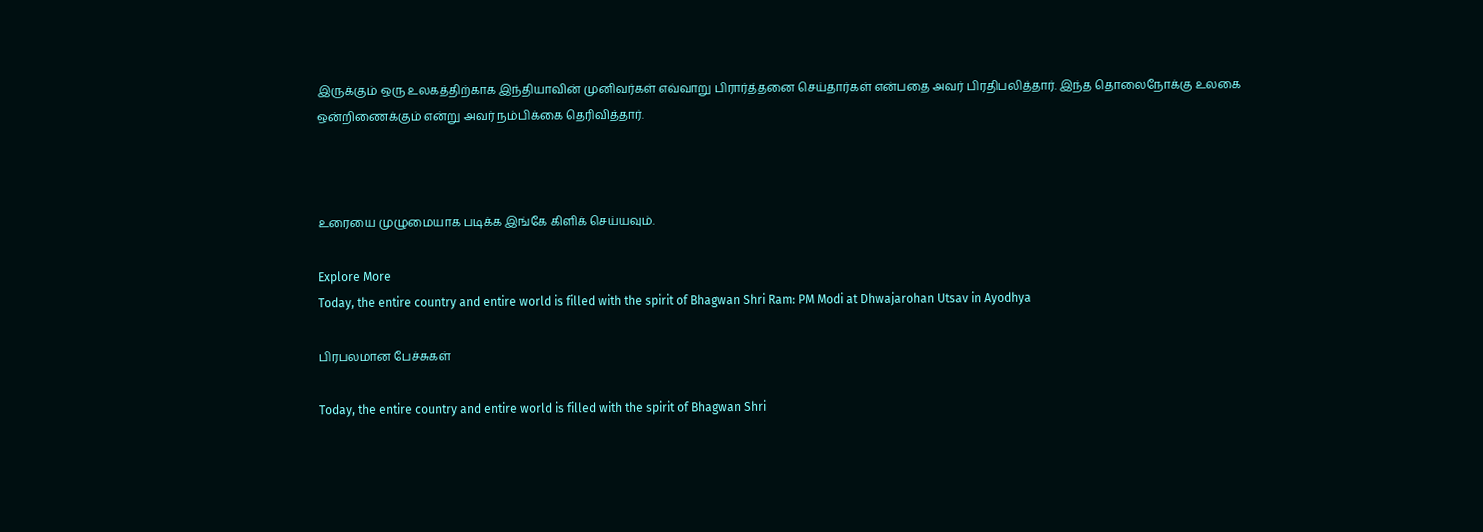இருக்கும் ஒரு உலகத்திற்காக இந்தியாவின் முனிவர்கள் எவ்வாறு பிரார்த்தனை செய்தார்கள் என்பதை அவர் பிரதிபலித்தார். இந்த தொலைநோக்கு உலகை ஒன்றிணைக்கும் என்று அவர் நம்பிக்கை தெரிவித்தார்.



உரையை முழுமையாக படிக்க இங்கே கிளிக் செய்யவும்.

Explore More
Today, the entire country and entire world is filled with the spirit of Bhagwan Shri Ram: PM Modi at Dhwajarohan Utsav in Ayodhya

பிரபலமான பேச்சுகள்

Today, the entire country and entire world is filled with the spirit of Bhagwan Shri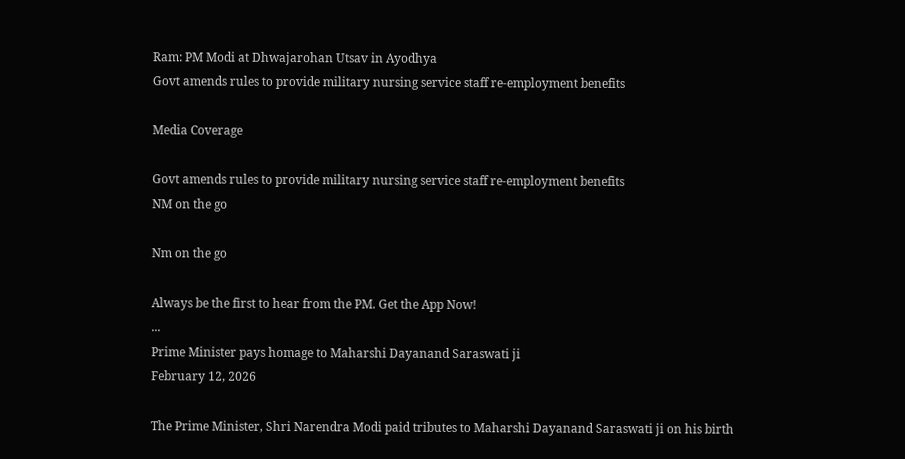Ram: PM Modi at Dhwajarohan Utsav in Ayodhya
Govt amends rules to provide military nursing service staff re-employment benefits

Media Coverage

Govt amends rules to provide military nursing service staff re-employment benefits
NM on the go

Nm on the go

Always be the first to hear from the PM. Get the App Now!
...
Prime Minister pays homage to Maharshi Dayanand Saraswati ji
February 12, 2026

The Prime Minister, Shri Narendra Modi paid tributes to Maharshi Dayanand Saraswati ji on his birth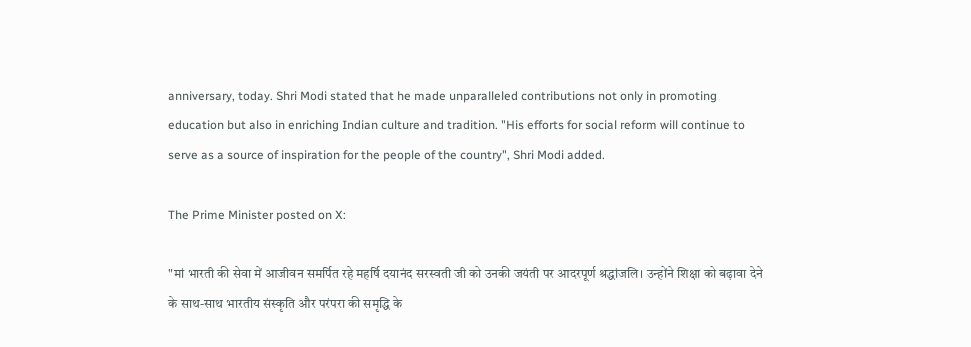anniversary, today. Shri Modi stated that he made unparalleled contributions not only in promoting education but also in enriching Indian culture and tradition. "His efforts for social reform will continue to serve as a source of inspiration for the people of the country", Shri Modi added.

The Prime Minister posted on X:

"मां भारती की सेवा में आजीवन समर्पित रहे महर्षि दयानंद सरस्वती जी को उनकी जयंती पर आदरपूर्ण श्रद्धांजलि। उन्होंने शिक्षा को बढ़ावा देने के साथ-साथ भारतीय संस्कृति और परंपरा की समृद्धि के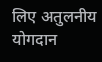लिए अतुलनीय योगदान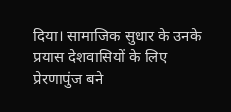दिया। सामाजिक सुधार के उनके प्रयास देशवासियों के लिए प्रेरणापुंज बने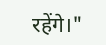रहेंगे।"